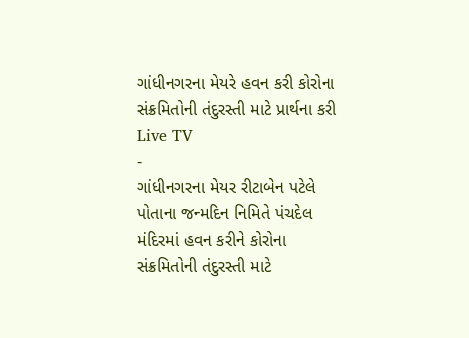ગાંધીનગરના મેયરે હવન કરી કોરોના સંક્રમિતોની તંદુરસ્તી માટે પ્રાર્થના કરી
Live TV
-
ગાંધીનગરના મેયર રીટાબેન પટેલે પોતાના જન્મદિન નિમિતે પંચદેલ મંદિરમાં હવન કરીને કોરોના સંક્રમિતોની તંદુરસ્તી માટે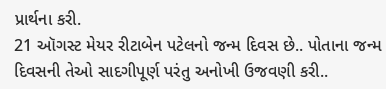પ્રાર્થના કરી.
21 ઑગસ્ટ મેયર રીટાબેન પટેલનો જન્મ દિવસ છે.. પોતાના જન્મ દિવસની તેઓ સાદગીપૂર્ણ પરંતુ અનોખી ઉજવણી કરી..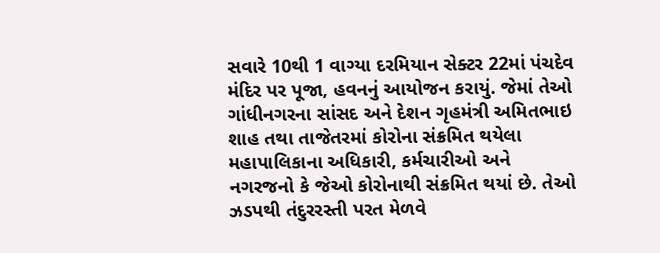સવારે 10થી 1 વાગ્યા દરમિયાન સેક્ટર 22માં પંચદેવ મંદિર પર પૂજા, હવનનું આયોજન કરાયું. જેમાં તેઓ ગાંધીનગરના સાંસદ અને દેશન ગૃહમંત્રી અમિતભાઇ શાહ તથા તાજેતરમાં કોરોના સંક્રમિત થયેલા મહાપાલિકાના અધિકારી, કર્મચારીઓ અને નગરજનો કે જેઓ કોરોનાથી સંક્રમિત થયાં છે. તેઓ ઝડપથી તંદુરરસ્તી પરત મેળવે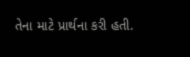તેના માટે પ્રાર્થના કરી હતી.